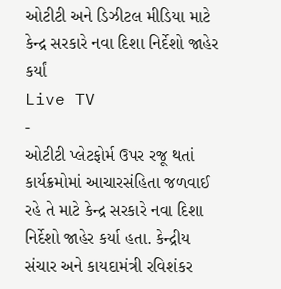ઓટીટી અને ડિઝીટલ મીડિયા માટે કેન્દ્ર સરકારે નવા દિશા નિર્દેશો જાહેર કર્યાં
Live TV
-
ઓટીટી પ્લેટફોર્મ ઉપર રજૂ થતાં કાર્યક્રમોમાં આચારસંહિતા જળવાઈ રહે તે માટે કેન્દ્ર સરકારે નવા દિશા નિર્દેશો જાહેર કર્યા હતા. કેન્દ્રીય સંચાર અને કાયદામંત્રી રવિશંકર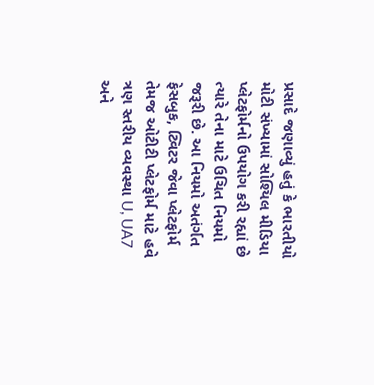પ્રસાદે જણાવ્યું હતું કે ભારતીયો મોટી સંખ્યામાં સોશ્યિલ મીડિયા પ્લેટફોર્મનો ઉપયોગ કરી રહ્યાં છે ત્યારે તેના માટે ઉચિત નિયમો જરૂરી છે. આ નિયમો અતંર્ગત ફેસબુક, ટ્વિટર જેવા પ્લેટફોર્મ તેમજ ઓટીટી પ્લેટફોર્મ માટે હવે ત્રણ સ્તરીય વ્યવસ્થા U, UA7 અને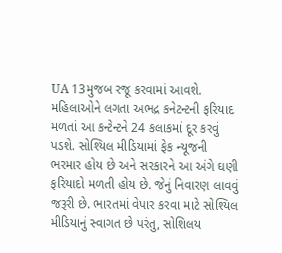UA 13મુજબ રજૂ કરવામાં આવશે. મહિલાઓને લગતા અભદ્ર કનેટન્ટની ફરિયાદ મળતાં આ કન્ટેન્ટને 24 કલાકમાં દૂર કરવું પડશે. સોશ્યિલ મીડિયામાં ફેક ન્યૂજની ભરમાર હોય છે અને સરકારને આ અંગે ઘણી ફરિયાદો મળતી હોય છે. જેનું નિવારણ લાવવું જરૂરી છે. ભારતમાં વેપાર કરવા માટે સોશ્યિલ મીડિયાનું સ્વાગત છે પરંતુ, સોશિલય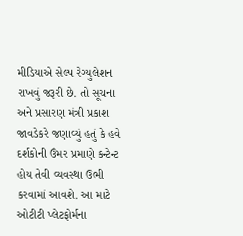મીડિયાએ સેલ્પ રેગ્યુલેશન રાખવું જરૂરી છે. તો સૂચના અને પ્રસારણ મંત્રી પ્રકાશ જાવડેકરે જણાવ્યું હતું કે હવે દર્શકોની ઉંમર પ્રમાણે કન્ટેન્ટ હોય તેવી વ્યવસ્થા ઉભી કરવામાં આવશે. આ માટે ઓટીટી પ્લેટફોર્મના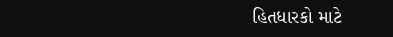હિતધારકો માટે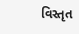વિસ્તૃત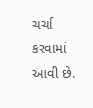ચર્ચા કરવામાં આવી છે.